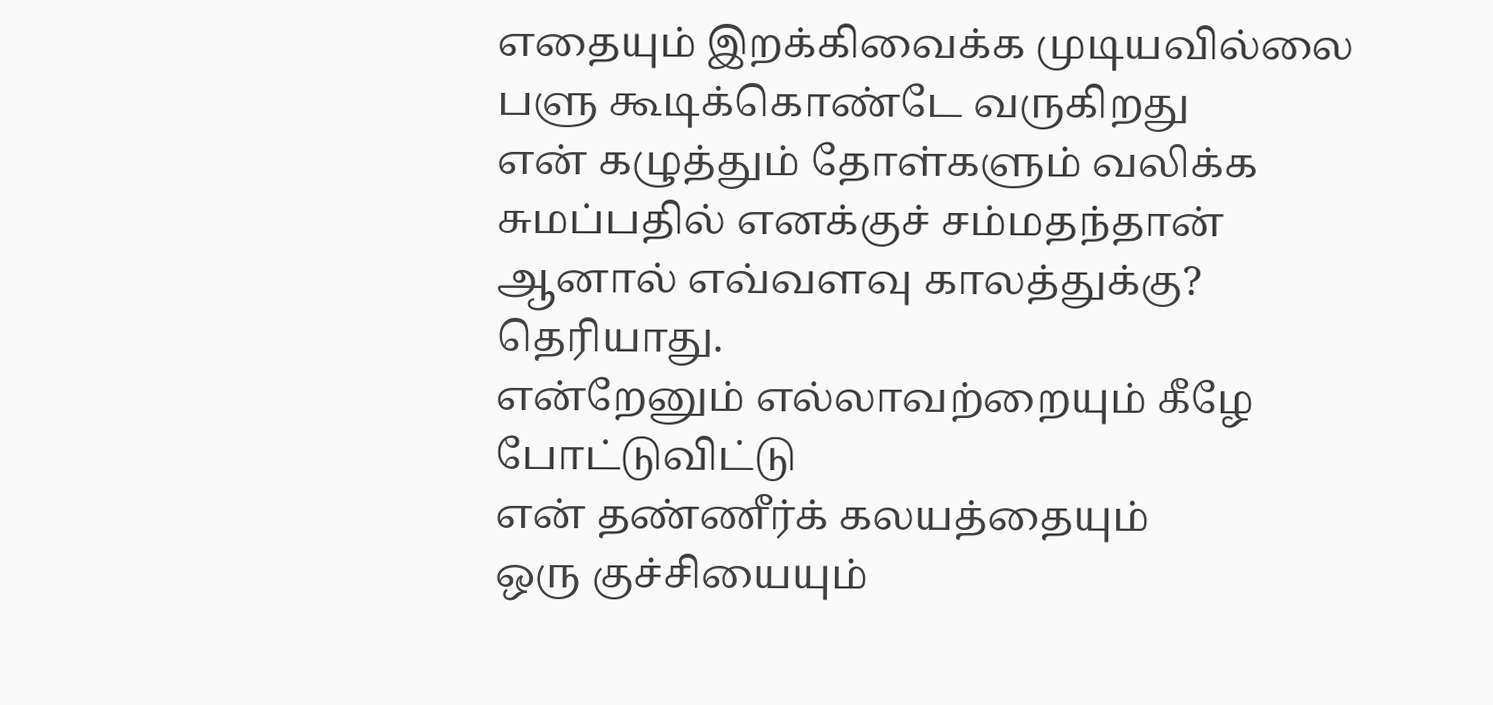எதையும் இறக்கிவைக்க முடியவில்லை
பளு கூடிக்கொண்டே வருகிறது
என் கழுத்தும் தோள்களும் வலிக்க
சுமப்பதில் எனக்குச் சம்மதந்தான்
ஆனால் எவ்வளவு காலத்துக்கு?
தெரியாது.
என்றேனும் எல்லாவற்றையும் கீழே போட்டுவிட்டு
என் தண்ணீர்க் கலயத்தையும்
ஒரு குச்சியையும்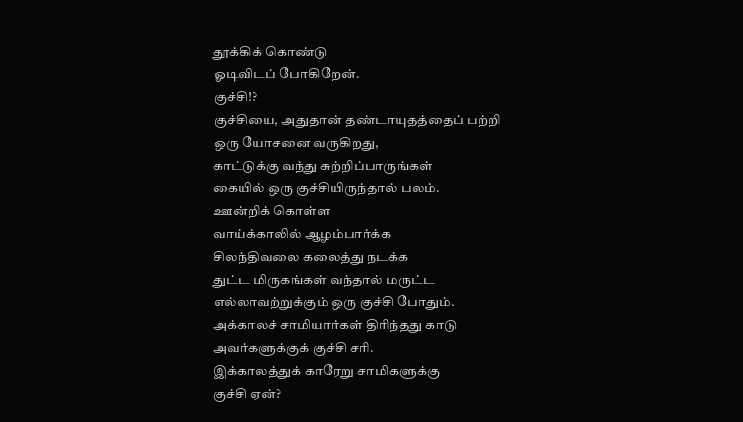தூக்கிக் கொண்டு
ஓடிவிடப் போகிறேன்.
குச்சி!?
குச்சியை, அதுதான் தண்டாயுதத்தைப் பற்றி
ஒரு யோசனை வருகிறது,
காட்டுக்கு வந்து சுற்றிப்பாருங்கள்
கையில் ஒரு குச்சியிருந்தால் பலம்.
ஊன்றிக் கொள்ள
வாய்க்காலில் ஆழம்பார்க்க
சிலந்திவலை கலைத்து நடக்க
துட்ட மிருகங்கள் வந்தால் மருட்ட
எல்லாவற்றுக்கும் ஒரு குச்சி போதும்.
அக்காலச் சாமியார்கள் திரிந்தது காடு
அவர்களுக்குக் குச்சி சரி.
இக்காலத்துக் காரேறு சாமிகளுக்கு
குச்சி ஏன்?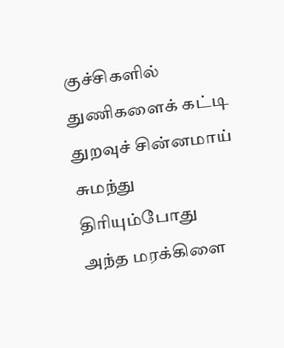குச்சிகளில் துணிகளைக் கட்டி
துறவுச் சின்னமாய்
சுமந்து திரியும்போது
அந்த மரக்கிளை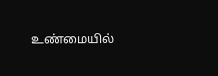உண்மையில்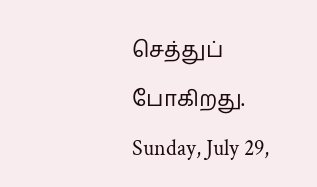செத்துப் போகிறது.
Sunday, July 29,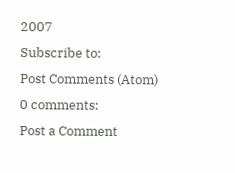2007
Subscribe to:
Post Comments (Atom)
0 comments:
Post a Comment